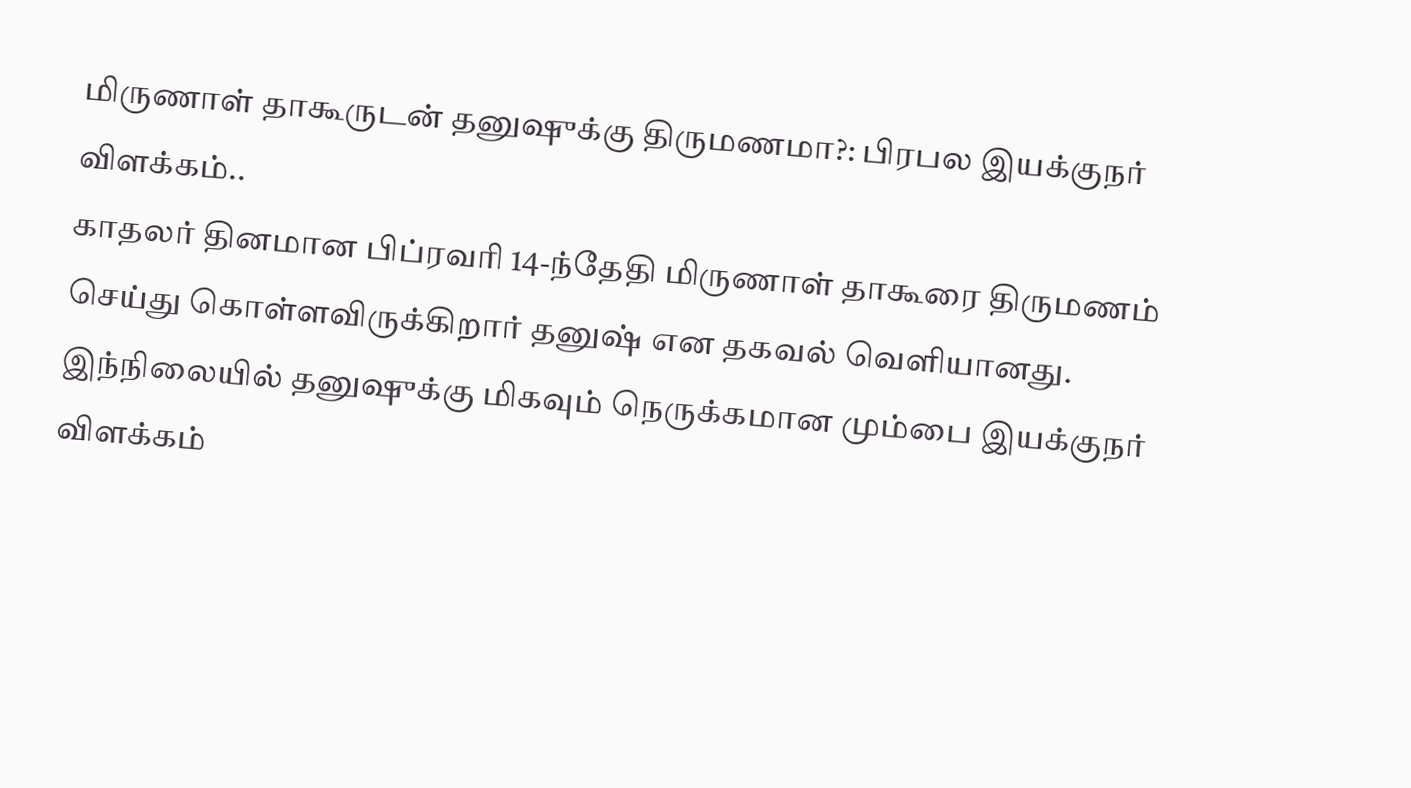மிருணாள் தாகூருடன் தனுஷுக்கு திருமணமா?: பிரபல இயக்குநர் விளக்கம்..
காதலர் தினமான பிப்ரவரி 14-ந்தேதி மிருணாள் தாகூரை திருமணம் செய்து கொள்ளவிருக்கிறார் தனுஷ் என தகவல் வெளியானது.
இந்நிலையில் தனுஷுக்கு மிகவும் நெருக்கமான மும்பை இயக்குநர் விளக்கம்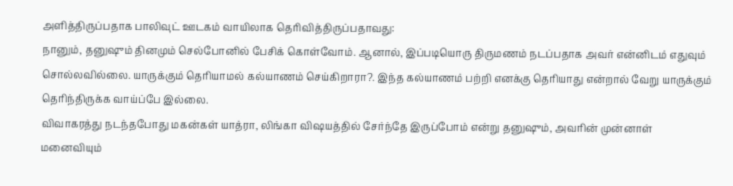அளித்திருப்பதாக பாலிவுட் ஊடகம் வாயிலாக தெரிவித்திருப்பதாவது:
நானும், தனுஷும் தினமும் செல்போனில் பேசிக் கொள்வோம். ஆனால், இப்படியொரு திருமணம் நடப்பதாக அவர் என்னிடம் எதுவும் சொல்லவில்லை. யாருக்கும் தெரியாமல் கல்யாணம் செய்கிறாரா?. இந்த கல்யாணம் பற்றி எனக்கு தெரியாது என்றால் வேறு யாருக்கும் தெரிந்திருக்க வாய்ப்பே இல்லை.
விவாகரத்து நடந்தபோது மகன்கள் யாத்ரா, லிங்கா விஷயத்தில் சேர்ந்தே இருப்போம் என்று தனுஷும், அவரின் முன்னாள் மனைவியும்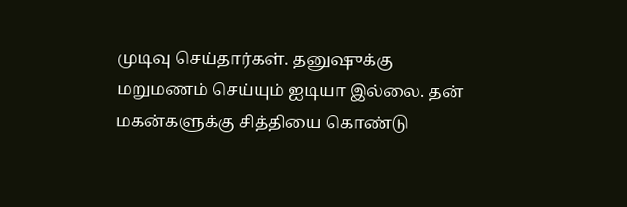முடிவு செய்தார்கள். தனுஷுக்கு மறுமணம் செய்யும் ஐடியா இல்லை. தன் மகன்களுக்கு சித்தியை கொண்டு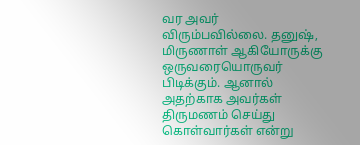வர அவர் விரும்பவில்லை. தனுஷ், மிருணாள் ஆகியோருக்கு ஒருவரையொருவர் பிடிக்கும். ஆனால் அதற்காக அவர்கள் திருமணம் செய்து கொள்வார்கள் என்று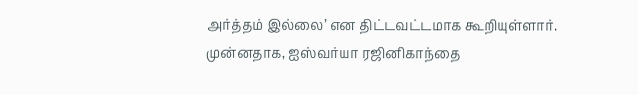அர்த்தம் இல்லை’ என திட்டவட்டமாக கூறியுள்ளார்.
முன்னதாக, ஐஸ்வர்யா ரஜினிகாந்தை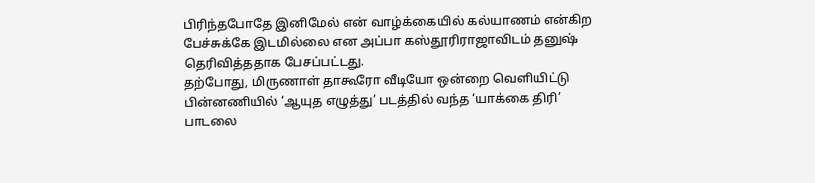பிரிந்தபோதே இனிமேல் என் வாழ்க்கையில் கல்யாணம் என்கிற பேச்சுக்கே இடமில்லை என அப்பா கஸ்தூரிராஜாவிடம் தனுஷ் தெரிவித்ததாக பேசப்பட்டது.
தற்போது, மிருணாள் தாகூரோ வீடியோ ஒன்றை வெளியிட்டு பின்னணியில் ‘ஆயுத எழுத்து’ படத்தில் வந்த ‘யாக்கை திரி’ பாடலை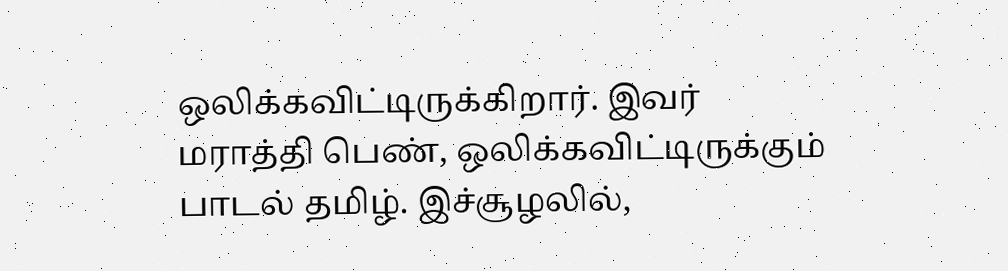ஒலிக்கவிட்டிருக்கிறார். இவர் மராத்தி பெண், ஒலிக்கவிட்டிருக்கும் பாடல் தமிழ். இச்சூழலில்,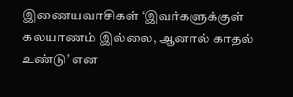இணையவாசிகள் ‘இவர்களுக்குள் கலயாணம் இல்லை, ஆனால் காதல் உண்டு’ என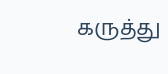கருத்து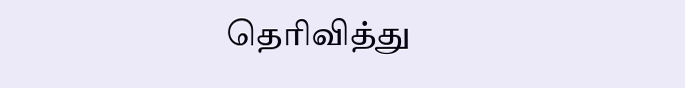தெரிவித்து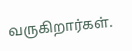வருகிறார்கள்.